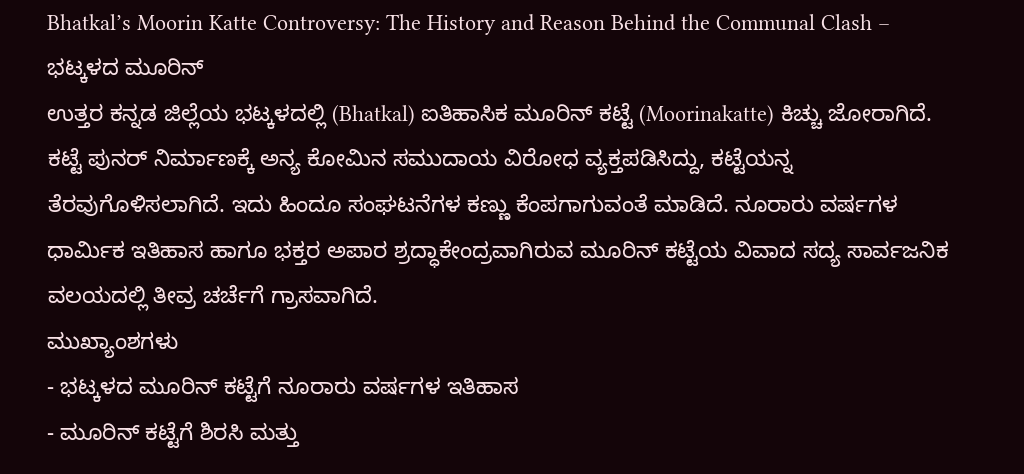Bhatkal’s Moorin Katte Controversy: The History and Reason Behind the Communal Clash – ಭಟ್ಕಳದ ಮೂರಿನ್
ಉತ್ತರ ಕನ್ನಡ ಜಿಲ್ಲೆಯ ಭಟ್ಕಳದಲ್ಲಿ (Bhatkal) ಐತಿಹಾಸಿಕ ಮೂರಿನ್ ಕಟ್ಟೆ (Moorinakatte) ಕಿಚ್ಚು ಜೋರಾಗಿದೆ. ಕಟ್ಟೆ ಪುನರ್ ನಿರ್ಮಾಣಕ್ಕೆ ಅನ್ಯ ಕೋಮಿನ ಸಮುದಾಯ ವಿರೋಧ ವ್ಯಕ್ತಪಡಿಸಿದ್ದು, ಕಟ್ಟೆಯನ್ನ ತೆರವುಗೊಳಿಸಲಾಗಿದೆ. ಇದು ಹಿಂದೂ ಸಂಘಟನೆಗಳ ಕಣ್ಣು ಕೆಂಪಗಾಗುವಂತೆ ಮಾಡಿದೆ. ನೂರಾರು ವರ್ಷಗಳ ಧಾರ್ಮಿಕ ಇತಿಹಾಸ ಹಾಗೂ ಭಕ್ತರ ಅಪಾರ ಶ್ರದ್ಧಾಕೇಂದ್ರವಾಗಿರುವ ಮೂರಿನ್ ಕಟ್ಟೆಯ ವಿವಾದ ಸದ್ಯ ಸಾರ್ವಜನಿಕ ವಲಯದಲ್ಲಿ ತೀವ್ರ ಚರ್ಚೆಗೆ ಗ್ರಾಸವಾಗಿದೆ.
ಮುಖ್ಯಾಂಶಗಳು
- ಭಟ್ಕಳದ ಮೂರಿನ್ ಕಟ್ಟೆಗೆ ನೂರಾರು ವರ್ಷಗಳ ಇತಿಹಾಸ
- ಮೂರಿನ್ ಕಟ್ಟೆಗೆ ಶಿರಸಿ ಮತ್ತು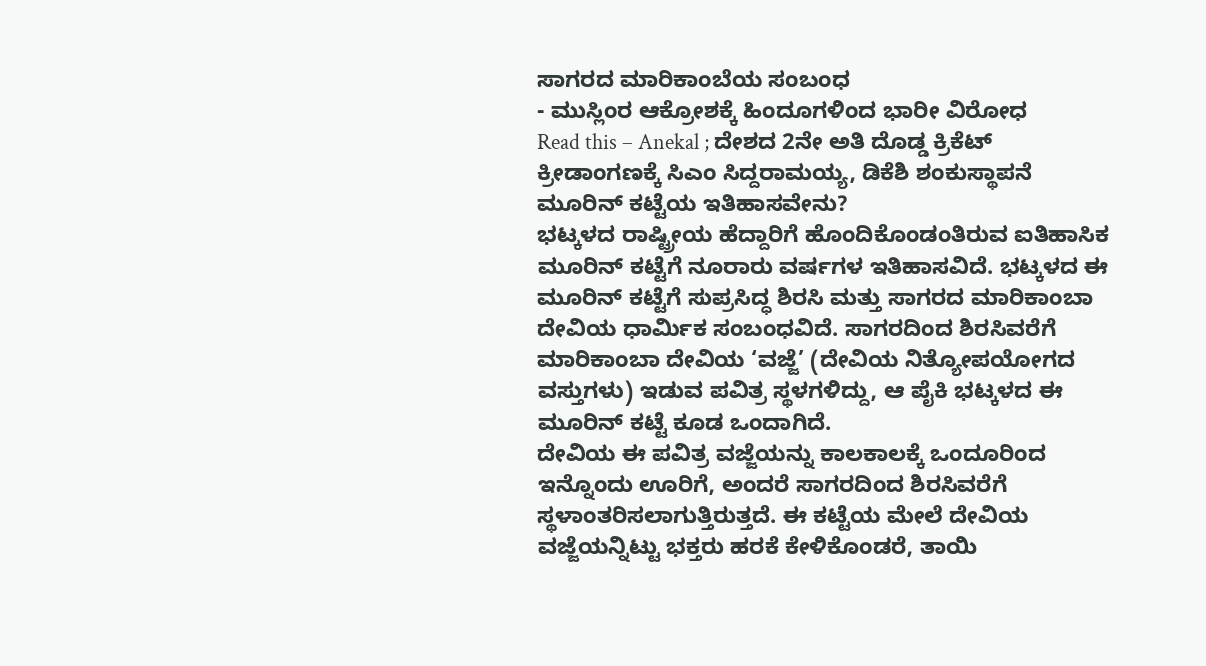ಸಾಗರದ ಮಾರಿಕಾಂಬೆಯ ಸಂಬಂಧ
- ಮುಸ್ಲಿಂರ ಆಕ್ರೋಶಕ್ಕೆ ಹಿಂದೂಗಳಿಂದ ಭಾರೀ ವಿರೋಧ
Read this – Anekal ; ದೇಶದ 2ನೇ ಅತಿ ದೊಡ್ಡ ಕ್ರಿಕೆಟ್ ಕ್ರೀಡಾಂಗಣಕ್ಕೆ ಸಿಎಂ ಸಿದ್ದರಾಮಯ್ಯ, ಡಿಕೆಶಿ ಶಂಕುಸ್ಥಾಪನೆ
ಮೂರಿನ್ ಕಟ್ಟೆಯ ಇತಿಹಾಸವೇನು?
ಭಟ್ಕಳದ ರಾಷ್ಟ್ರೀಯ ಹೆದ್ದಾರಿಗೆ ಹೊಂದಿಕೊಂಡಂತಿರುವ ಐತಿಹಾಸಿಕ ಮೂರಿನ್ ಕಟ್ಟೆಗೆ ನೂರಾರು ವರ್ಷಗಳ ಇತಿಹಾಸವಿದೆ. ಭಟ್ಕಳದ ಈ ಮೂರಿನ್ ಕಟ್ಟೆಗೆ ಸುಪ್ರಸಿದ್ಧ ಶಿರಸಿ ಮತ್ತು ಸಾಗರದ ಮಾರಿಕಾಂಬಾ ದೇವಿಯ ಧಾರ್ಮಿಕ ಸಂಬಂಧವಿದೆ. ಸಾಗರದಿಂದ ಶಿರಸಿವರೆಗೆ ಮಾರಿಕಾಂಬಾ ದೇವಿಯ ‘ವಜ್ಜೆ’ (ದೇವಿಯ ನಿತ್ಯೋಪಯೋಗದ ವಸ್ತುಗಳು) ಇಡುವ ಪವಿತ್ರ ಸ್ಥಳಗಳಿದ್ದು, ಆ ಪೈಕಿ ಭಟ್ಕಳದ ಈ ಮೂರಿನ್ ಕಟ್ಟೆ ಕೂಡ ಒಂದಾಗಿದೆ.
ದೇವಿಯ ಈ ಪವಿತ್ರ ವಜ್ಜೆಯನ್ನು ಕಾಲಕಾಲಕ್ಕೆ ಒಂದೂರಿಂದ ಇನ್ನೊಂದು ಊರಿಗೆ, ಅಂದರೆ ಸಾಗರದಿಂದ ಶಿರಸಿವರೆಗೆ ಸ್ಥಳಾಂತರಿಸಲಾಗುತ್ತಿರುತ್ತದೆ. ಈ ಕಟ್ಟೆಯ ಮೇಲೆ ದೇವಿಯ ವಜ್ಜೆಯನ್ನಿಟ್ಟು ಭಕ್ತರು ಹರಕೆ ಕೇಳಿಕೊಂಡರೆ, ತಾಯಿ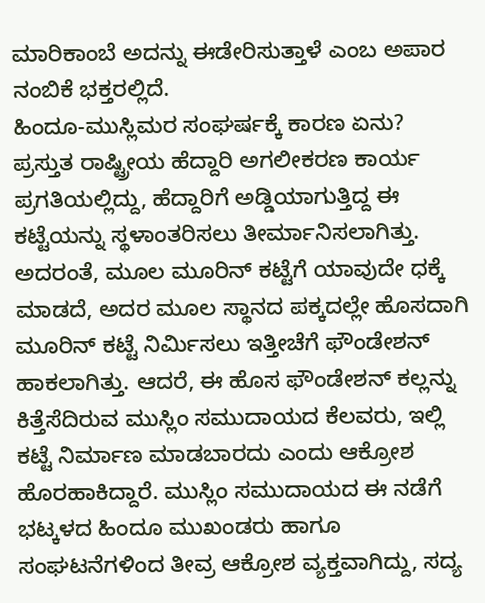ಮಾರಿಕಾಂಬೆ ಅದನ್ನು ಈಡೇರಿಸುತ್ತಾಳೆ ಎಂಬ ಅಪಾರ ನಂಬಿಕೆ ಭಕ್ತರಲ್ಲಿದೆ.
ಹಿಂದೂ-ಮುಸ್ಲಿಮರ ಸಂಘರ್ಷಕ್ಕೆ ಕಾರಣ ಏನು?
ಪ್ರಸ್ತುತ ರಾಷ್ಟ್ರೀಯ ಹೆದ್ದಾರಿ ಅಗಲೀಕರಣ ಕಾರ್ಯ ಪ್ರಗತಿಯಲ್ಲಿದ್ದು, ಹೆದ್ದಾರಿಗೆ ಅಡ್ಡಿಯಾಗುತ್ತಿದ್ದ ಈ ಕಟ್ಟೆಯನ್ನು ಸ್ಥಳಾಂತರಿಸಲು ತೀರ್ಮಾನಿಸಲಾಗಿತ್ತು. ಅದರಂತೆ, ಮೂಲ ಮೂರಿನ್ ಕಟ್ಟೆಗೆ ಯಾವುದೇ ಧಕ್ಕೆ ಮಾಡದೆ, ಅದರ ಮೂಲ ಸ್ಥಾನದ ಪಕ್ಕದಲ್ಲೇ ಹೊಸದಾಗಿ ಮೂರಿನ್ ಕಟ್ಟೆ ನಿರ್ಮಿಸಲು ಇತ್ತೀಚೆಗೆ ಫೌಂಡೇಶನ್ ಹಾಕಲಾಗಿತ್ತು. ಆದರೆ, ಈ ಹೊಸ ಫೌಂಡೇಶನ್ ಕಲ್ಲನ್ನು ಕಿತ್ತೆಸೆದಿರುವ ಮುಸ್ಲಿಂ ಸಮುದಾಯದ ಕೆಲವರು, ಇಲ್ಲಿ ಕಟ್ಟೆ ನಿರ್ಮಾಣ ಮಾಡಬಾರದು ಎಂದು ಆಕ್ರೋಶ ಹೊರಹಾಕಿದ್ದಾರೆ. ಮುಸ್ಲಿಂ ಸಮುದಾಯದ ಈ ನಡೆಗೆ ಭಟ್ಕಳದ ಹಿಂದೂ ಮುಖಂಡರು ಹಾಗೂ ಸಂಘಟನೆಗಳಿಂದ ತೀವ್ರ ಆಕ್ರೋಶ ವ್ಯಕ್ತವಾಗಿದ್ದು, ಸದ್ಯ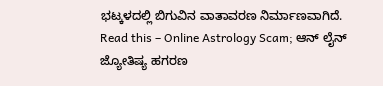ಭಟ್ಕಳದಲ್ಲಿ ಬಿಗುವಿನ ವಾತಾವರಣ ನಿರ್ಮಾಣವಾಗಿದೆ.
Read this – Online Astrology Scam; ಆನ್ ಲೈನ್ ಜ್ಯೋತಿಷ್ಯ ಹಗರಣ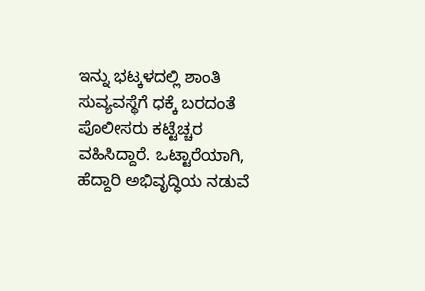ಇನ್ನು ಭಟ್ಕಳದಲ್ಲಿ ಶಾಂತಿ ಸುವ್ಯವಸ್ಥೆಗೆ ಧಕ್ಕೆ ಬರದಂತೆ ಪೊಲೀಸರು ಕಟ್ಟೆಚ್ಚರ ವಹಿಸಿದ್ದಾರೆ. ಒಟ್ಟಾರೆಯಾಗಿ, ಹೆದ್ದಾರಿ ಅಭಿವೃದ್ಧಿಯ ನಡುವೆ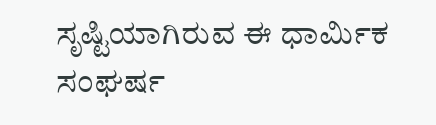ಸೃಷ್ಟಿಯಾಗಿರುವ ಈ ಧಾರ್ಮಿಕ ಸಂಘರ್ಷ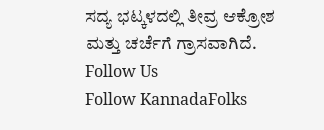ಸದ್ಯ ಭಟ್ಕಳದಲ್ಲಿ ತೀವ್ರ ಆಕ್ರೋಶ ಮತ್ತು ಚರ್ಚೆಗೆ ಗ್ರಾಸವಾಗಿದೆ.
Follow Us
Follow KannadaFolks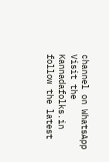channel on WhatsApp
Visit the Kannadafolks.in follow the latest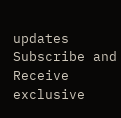updates
Subscribe and Receive exclusive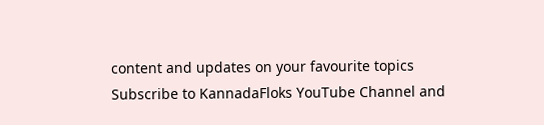content and updates on your favourite topics
Subscribe to KannadaFloks YouTube Channel and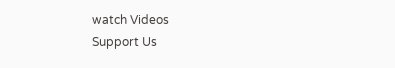watch Videos
Support Us